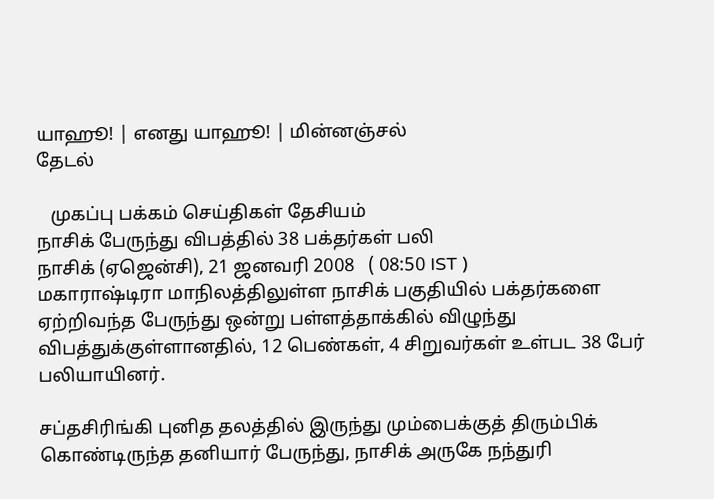யாஹூ! | எனது யாஹூ! | மின்னஞ்சல்
தேடல்

   முகப்பு பக்கம் செய்திகள் தேசியம்
நாசிக் பேருந்து விபத்தில் 38 பக்தர்கள் பலி
நாசிக் (ஏஜென்சி), 21 ஜனவரி 2008   ( 08:50 IST )
மகாராஷ்டிரா மாநிலத்திலுள்ள நாசிக் பகுதியில் பக்தர்களை ஏற்றிவந்த பேருந்து ஒன்று பள்ளத்தாக்கில் விழுந்து விபத்துக்குள்ளானதில், 12 பெண்கள், 4 சிறுவர்கள் உள்பட 38 பேர் பலியாயினர்.

சப்தசிரிங்கி புனித தலத்தில் இருந்து மும்பைக்குத் திரும்பிக் கொண்டிருந்த தனியார் பேருந்து, நாசிக் அருகே நந்துரி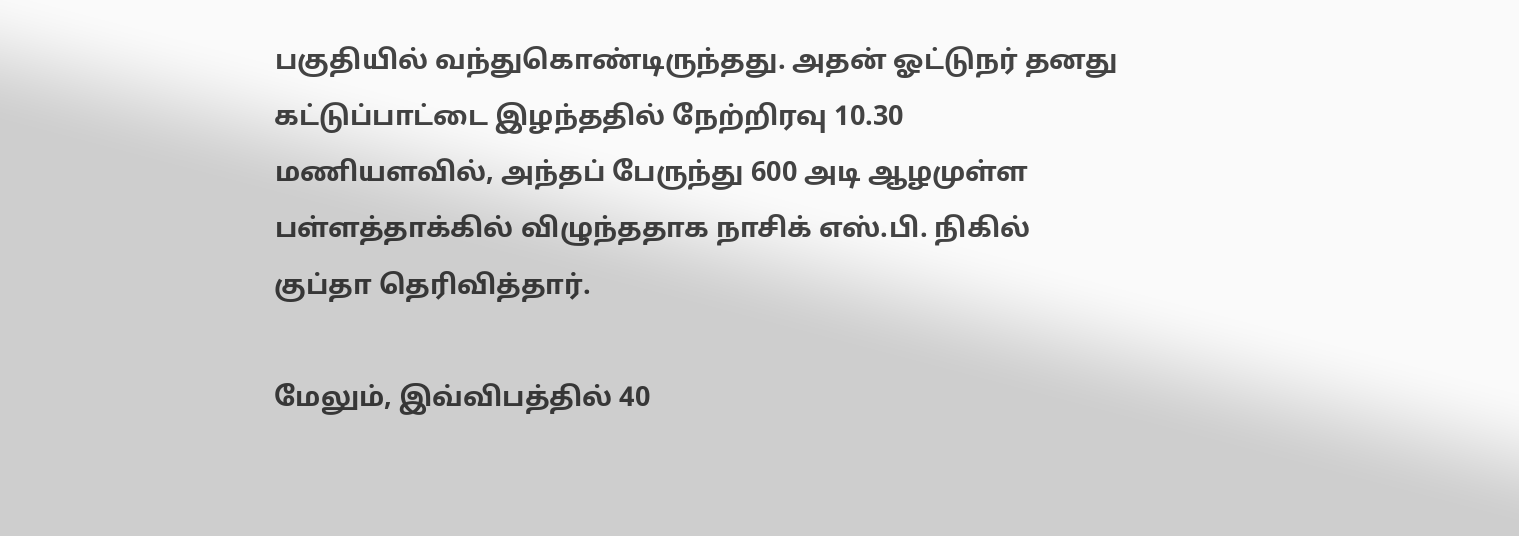பகுதியில் வந்துகொண்டிருந்தது. அதன் ஓட்டுநர் தனது கட்டுப்பாட்டை இழந்ததில் நேற்றிரவு 10.30 மணியளவில், அந்தப் பேருந்து 600 அடி ஆழமுள்ள பள்ளத்தாக்கில் விழுந்ததாக நாசிக் எஸ்.பி. நிகில் குப்தா தெரிவித்தார்.

மேலும், இவ்விபத்தில் 40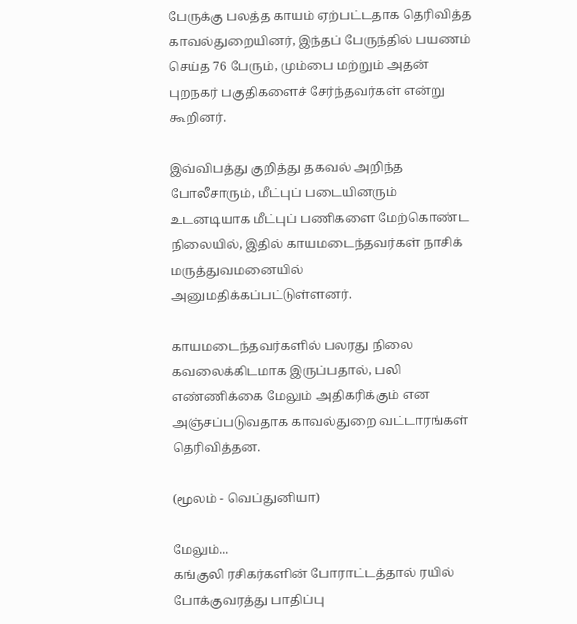பேருக்கு பலத்த காயம் ஏற்பட்டதாக தெரிவித்த காவல்துறையினர், இந்தப் பேருந்தில் பயணம் செய்த 76 பேரும், மும்பை மற்றும் அதன் புறநகர் பகுதிகளைச் சேர்ந்தவர்கள் என்று கூறினர்.

இவ்விபத்து குறித்து தகவல் அறிந்த போலீசாரும், மீட்புப் படையினரும் உடனடியாக மீட்புப் பணிகளை மேற்கொண்ட நிலையில், இதில் காயமடைந்தவர்கள் நாசிக் மருத்துவமனையில் அனுமதிக்கப்பட்டுள்ளனர்.

காயமடைந்தவர்களில் பலரது நிலை கவலைக்கிடமாக இருப்பதால், பலி எண்ணிக்கை மேலும் அதிகரிக்கும் என அஞ்சப்படுவதாக காவல்துறை வட்டாரங்கள் தெரிவித்தன.

(மூலம் - வெப்துனியா)

மேலும்...
கங்குலி ரசிகர்களின் போராட்டத்தால் ரயில் போக்குவரத்து பாதிப்பு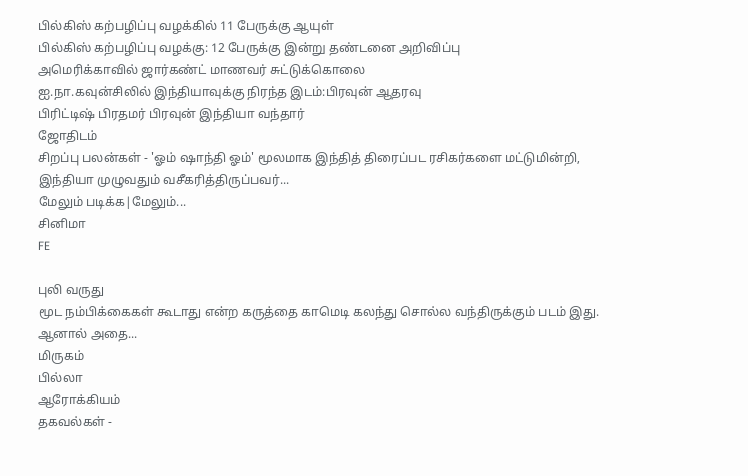பில்கிஸ் கற்பழிப்பு வழக்கில் 11 பேருக்கு ஆயுள்
பில்கிஸ் கற்பழிப்பு வழக்கு: 12 பேருக்கு இன்று தண்டனை அறிவிப்பு
அமெரிக்காவில் ஜார்கண்ட் மாணவர் சுட்டுக்கொலை
ஐ.நா.கவுன்சிலில் இந்தியாவுக்கு நிரந்த இடம்:பிரவுன் ஆதரவு
பிரிட்டிஷ் பிரதமர் பிரவுன் இந்தியா வந்தார்
ஜோதிடம்
சிறப்பு பலன்கள் - 'ஓம் ஷாந்தி ஓம்' மூலமாக இந்தித் திரைப்பட ரசிகர்களை மட்டுமின்றி, இந்தியா முழுவதும் வசீகரித்திருப்பவர்...
மேலும் படிக்க|மேலும்...
சினிமா
FE

புலி வருது
மூட நம்பிக்கைகள் கூடாது என்ற கருத்தை காமெடி கலந்து சொல்ல வந்திருக்கும் படம் இது. ஆனால் அதை...
மிருகம்
பில்லா
ஆரோக்கியம்
தகவல்கள் -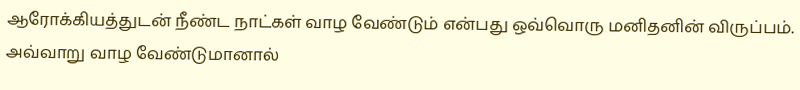ஆரோக்கியத்துடன் நீண்ட நாட்கள் வாழ வேண்டும் என்பது ஒவ்வொரு மனிதனின் விருப்பம். அவ்வாறு வாழ வேண்டுமானால்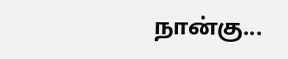நான்கு...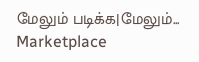மேலும் படிக்க|மேலும்...
Marketplace